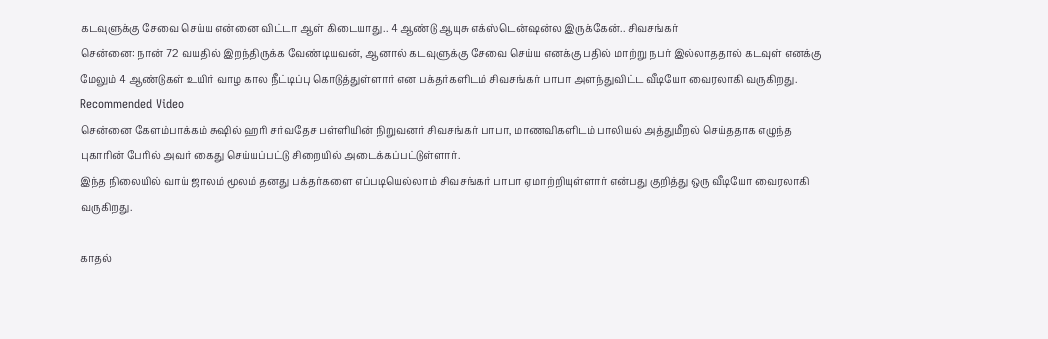கடவுளுக்கு சேவை செய்ய என்னை விட்டா ஆள் கிடையாது.. 4 ஆண்டு ஆயுசு எக்ஸ்டென்ஷன்ல இருக்கேன்.. சிவசங்கர்
சென்னை: நான் 72 வயதில் இறந்திருக்க வேண்டியவன், ஆனால் கடவுளுக்கு சேவை செய்ய எனக்கு பதில் மாற்று நபர் இல்லாததால் கடவுள் எனக்கு மேலும் 4 ஆண்டுகள் உயிர் வாழ கால நீட்டிப்பு கொடுத்துள்ளார் என பக்தர்களிடம் சிவசங்கர் பாபா அளந்துவிட்ட வீடியோ வைரலாகி வருகிறது.
Recommended Video
சென்னை கேளம்பாக்கம் சுஷில் ஹரி சர்வதேச பள்ளியின் நிறுவனர் சிவசங்கர் பாபா, மாணவிகளிடம் பாலியல் அத்துமீறல் செய்ததாக எழுந்த புகாரின் பேரில் அவர் கைது செய்யப்பட்டு சிறையில் அடைக்கப்பட்டுள்ளார்.
இந்த நிலையில் வாய் ஜாலம் மூலம் தனது பக்தர்களை எப்படியெல்லாம் சிவசங்கர் பாபா ஏமாற்றியுள்ளார் என்பது குறித்து ஒரு வீடியோ வைரலாகி வருகிறது.

காதல்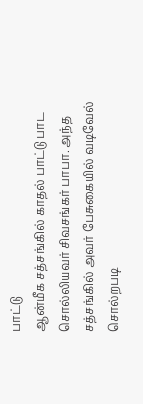பாட்டு
ஆன்மீக சத்சங்கில் காதல் பாட்டு பாட சொல்லியவர் சிவசங்கர் பாபா. அந்த சத்சங்கில் அவர் பேசுகையில் வடிவேல் சொல்றபடி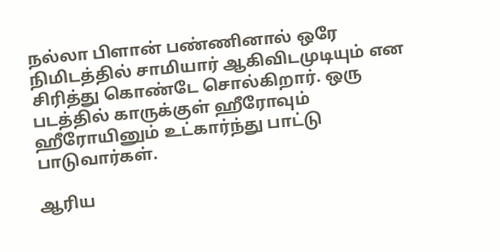நல்லா பிளான் பண்ணினால் ஒரே நிமிடத்தில் சாமியார் ஆகிவிடமுடியும் என சிரித்து கொண்டே சொல்கிறார். ஒரு படத்தில் காருக்குள் ஹீரோவும் ஹீரோயினும் உட்கார்ந்து பாட்டு பாடுவார்கள்.

ஆரிய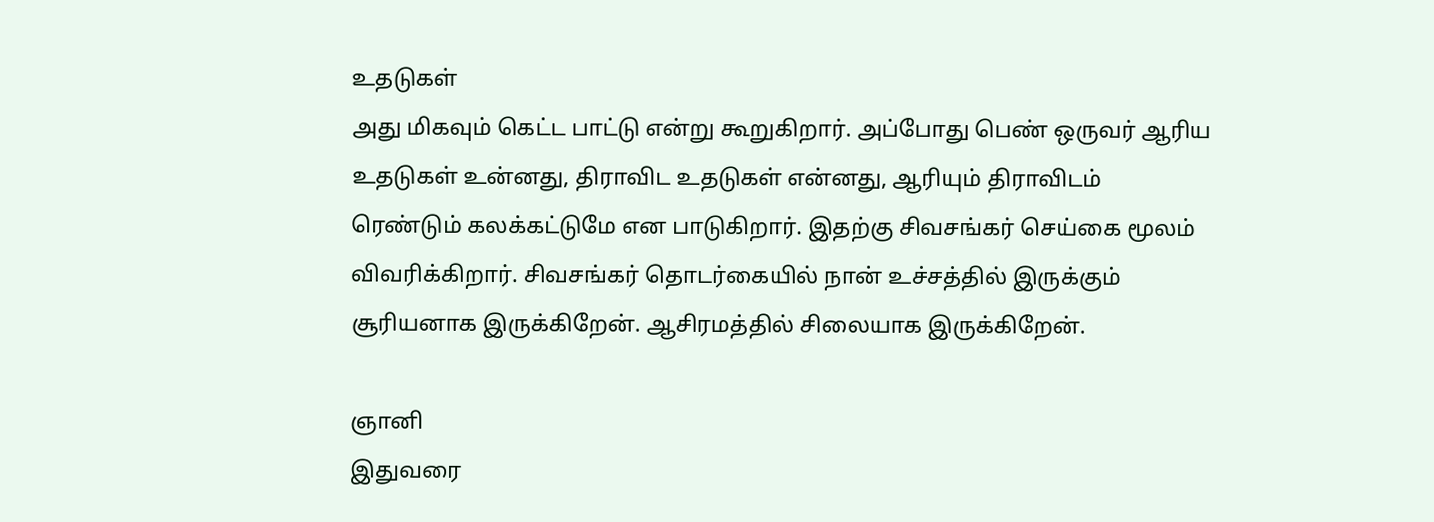உதடுகள்
அது மிகவும் கெட்ட பாட்டு என்று கூறுகிறார். அப்போது பெண் ஒருவர் ஆரிய உதடுகள் உன்னது, திராவிட உதடுகள் என்னது, ஆரியும் திராவிடம் ரெண்டும் கலக்கட்டுமே என பாடுகிறார். இதற்கு சிவசங்கர் செய்கை மூலம் விவரிக்கிறார். சிவசங்கர் தொடர்கையில் நான் உச்சத்தில் இருக்கும் சூரியனாக இருக்கிறேன். ஆசிரமத்தில் சிலையாக இருக்கிறேன்.

ஞானி
இதுவரை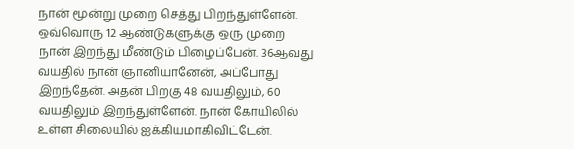நான் மூன்று முறை செத்து பிறந்துள்ளேன். ஒவ்வொரு 12 ஆண்டுகளுக்கு ஒரு முறை நான் இறந்து மீண்டும் பிழைப்பேன். 36ஆவது வயதில் நான் ஞானியானேன், அப்போது இறந்தேன். அதன் பிறகு 48 வயதிலும், 60 வயதிலும் இறந்துள்ளேன். நான் கோயிலில் உள்ள சிலையில் ஐக்கியமாகிவிட்டேன்.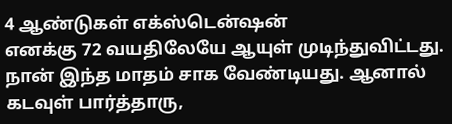4 ஆண்டுகள் எக்ஸ்டென்ஷன்
எனக்கு 72 வயதிலேயே ஆயுள் முடிந்துவிட்டது. நான் இந்த மாதம் சாக வேண்டியது. ஆனால் கடவுள் பார்த்தாரு,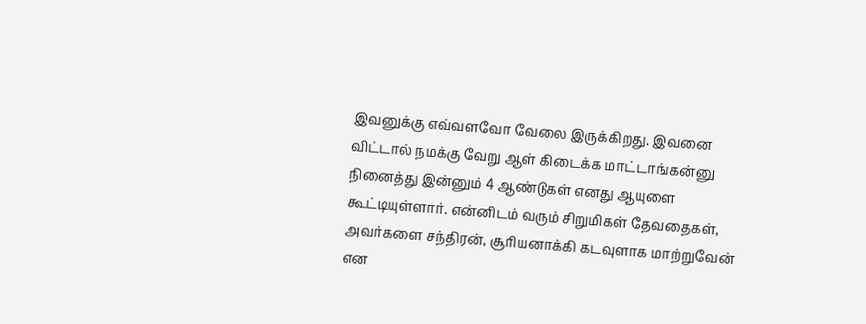இவனுக்கு எவ்வளவோ வேலை இருக்கிறது. இவனை விட்டால் நமக்கு வேறு ஆள் கிடைக்க மாட்டாங்கன்னு நினைத்து இன்னும் 4 ஆண்டுகள் எனது ஆயுளை கூட்டியுள்ளார். என்னிடம் வரும் சிறுமிகள் தேவதைகள், அவர்களை சந்திரன், சூரியனாக்கி கடவுளாக மாற்றுவேன் என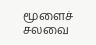மூளைச் சலவை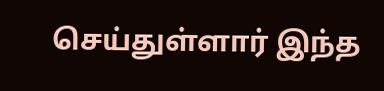செய்துள்ளார் இந்த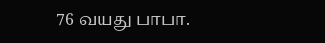76 வயது பாபா.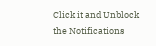Click it and Unblock the Notifications